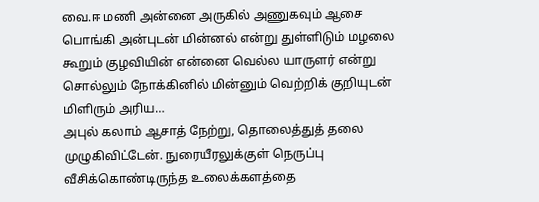வை.ஈ மணி அன்னை அருகில் அணுகவும் ஆசை பொங்கி அன்புடன் மின்னல் என்று துள்ளிடும் மழலை கூறும் குழவியின் என்னை வெல்ல யாருளர் என்று சொல்லும் நோக்கினில் மின்னும் வெற்றிக் குறியுடன் மிளிரும் அரிய…
அபுல் கலாம் ஆசாத் நேற்று, தொலைத்துத் தலை முழுகிவிட்டேன். நுரையீரலுக்குள் நெருப்பு வீசிக்கொண்டிருந்த உலைக்களத்தை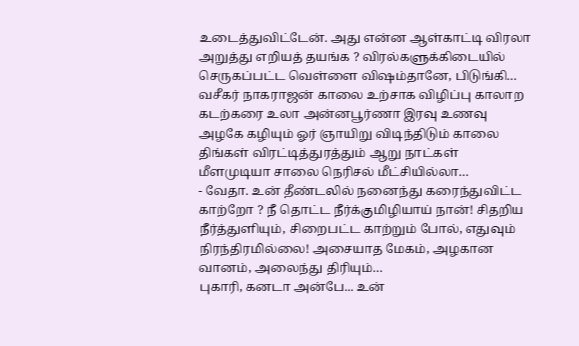உடைத்துவிட்டேன். அது என்ன ஆள்காட்டி விரலா அறுத்து எறியத் தயங்க ? விரல்களுக்கிடையில் செருகப்பட்ட வெள்ளை விஷம்தானே, பிடுங்கி…
வசீகர் நாகராஜன் காலை உற்சாக விழிப்பு காலாற கடற்கரை உலா அன்னபூர்ணா இரவு உணவு அழகே கழியும் ஓர் ஞாயிறு விடிந்திடும் காலை திங்கள் விரட்டித்துரத்தும் ஆறு நாட்கள் மீளமுடியா சாலை நெரிசல் மீட்சியில்லா…
- வேதா. உன் தீண்டலில் நனைந்து கரைந்துவிட்ட காற்றோ ? நீ தொட்ட நீர்க்குமிழியாய் நான்! சிதறிய நீர்த்துளியும், சிறைபட்ட காற்றும் போல், எதுவும் நிரந்திரமில்லை! அசையாத மேகம், அழகான வானம், அலைந்து திரியும்…
புகாரி, கனடா அன்பே... உன்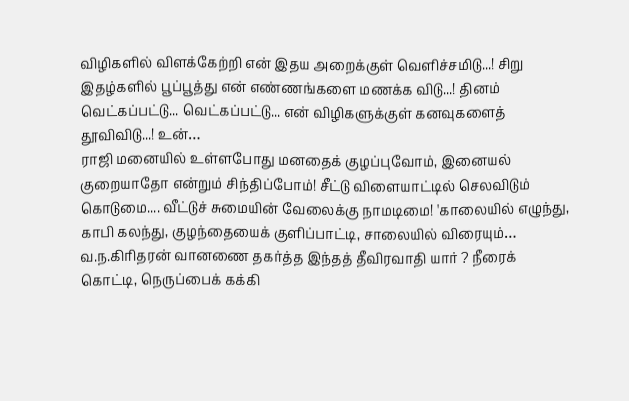விழிகளில் விளக்கேற்றி என் இதய அறைக்குள் வெளிச்சமிடு...! சிறு இதழ்களில் பூப்பூத்து என் எண்ணங்களை மணக்க விடு...! தினம் வெட்கப்பட்டு... வெட்கப்பட்டு... என் விழிகளுக்குள் கனவுகளைத் தூவிவிடு...! உன்…
ராஜி மனையில் உள்ளபோது மனதைக் குழப்புவோம், இனையல் குறையாதோ என்றும் சிந்திப்போம்! சீட்டு விளையாட்டில் செலவிடும் கொடுமை.... வீட்டுச் சுமையின் வேலைக்கு நாமடிமை! 'காலையில் எழுந்து, காபி கலந்து, குழந்தையைக் குளிப்பாட்டி, சாலையில் விரையும்…
வ.ந.கிரிதரன் வானணை தகர்த்த இந்தத் தீவிரவாதி யார் ? நீரைக் கொட்டி, நெருப்பைக் கக்கி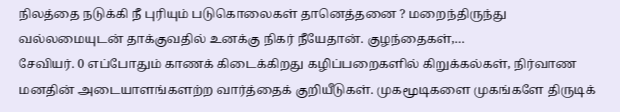நிலத்தை நடுக்கி நீ புரியும் படுகொலைகள் தானெத்தனை ? மறைந்திருந்து வல்லமையுடன் தாக்குவதில் உனக்கு நிகர் நீயேதான். குழந்தைகள்,…
சேவியர். 0 எப்போதும் காணக் கிடைக்கிறது கழிப்பறைகளில் கிறுக்கல்கள், நிர்வாண மனதின் அடையாளங்களற்ற வார்த்தைக் குறியீடுகள். முகமூடிகளை முகங்களே திருடிக்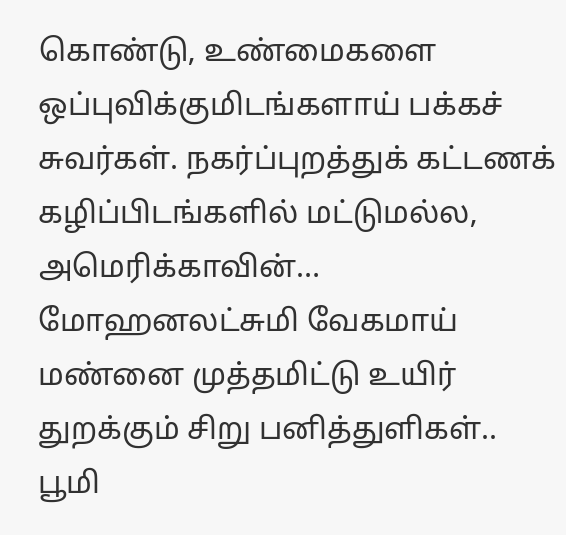கொண்டு, உண்மைகளை ஒப்புவிக்குமிடங்களாய் பக்கச் சுவர்கள். நகர்ப்புறத்துக் கட்டணக் கழிப்பிடங்களில் மட்டுமல்ல, அமெரிக்காவின்…
மோஹனலட்சுமி வேகமாய் மண்னை முத்தமிட்டு உயிர் துறக்கும் சிறு பனித்துளிகள்.. பூமி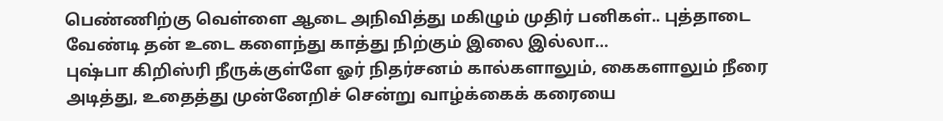பெண்ணிற்கு வெள்ளை ஆடை அநிவித்து மகிழும் முதிர் பனிகள்.. புத்தாடை வேண்டி தன் உடை களைந்து காத்து நிற்கும் இலை இல்லா…
புஷ்பா கிறிஸ்ரி நீருக்குள்ளே ஓர் நிதர்சனம் கால்களாலும், கைகளாலும் நீரை அடித்து, உதைத்து முன்னேறிச் சென்று வாழ்க்கைக் கரையை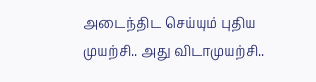அடைந்திட செய்யும் புதிய முயற்சி.. அது விடாமுயற்சி..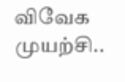விவேக முயற்சி..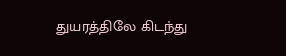துயரத்திலே கிடந்து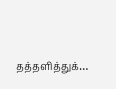தத்தளித்துக்…